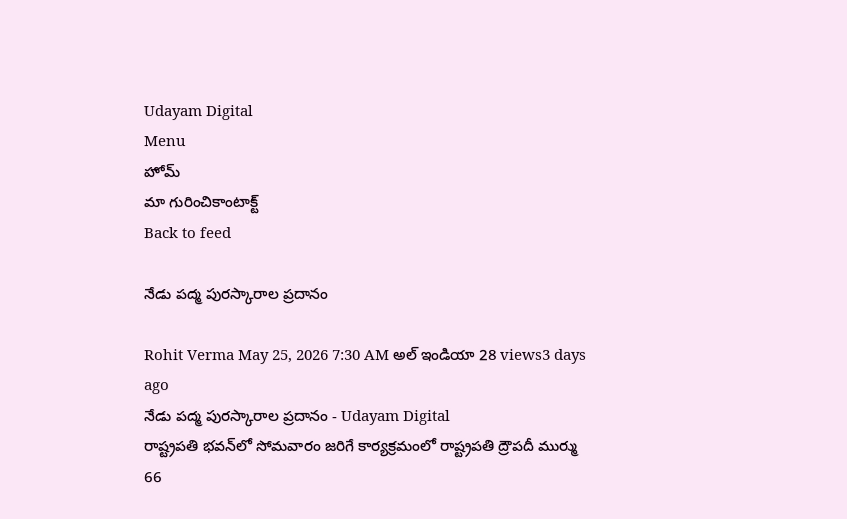Udayam Digital
Menu
హోమ్
మా గురించికాంటాక్ట్
Back to feed

నేడు పద్మ పురస్కారాల ప్రదానం

Rohit Verma May 25, 2026 7:30 AM అల్ ఇండియా 28 views3 days ago
నేడు పద్మ పురస్కారాల ప్రదానం - Udayam Digital
రాష్ట్రపతి భవన్‌లో సోమవారం జరిగే కార్యక్రమంలో రాష్ట్రపతి ద్రౌపదీ ముర్ము 66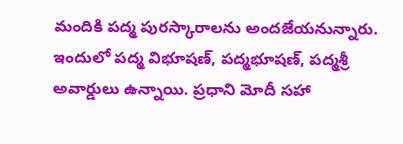మందికి పద్మ పురస్కారాలను అందజేయనున్నారు. ఇందులో పద్మ విభూషణ్, పద్మభూషణ్, పద్మశ్రీ అవార్డులు ఉన్నాయి. ప్రధాని మోదీ సహా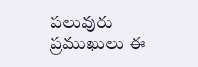పలువురు ప్రముఖులు ఈ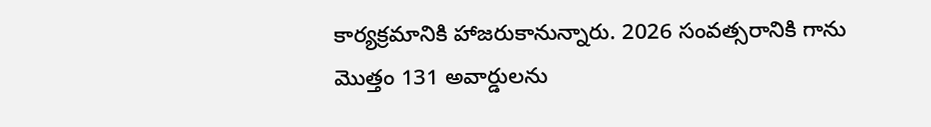కార్యక్రమానికి హాజరుకానున్నారు. 2026 సంవత్సరానికి గాను మొత్తం 131 అవార్డులను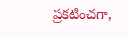ప్రకటించగా,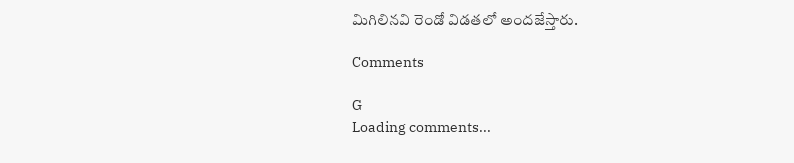మిగిలినవి రెండో విడతలో అందజేస్తారు.

Comments

G
Loading comments...